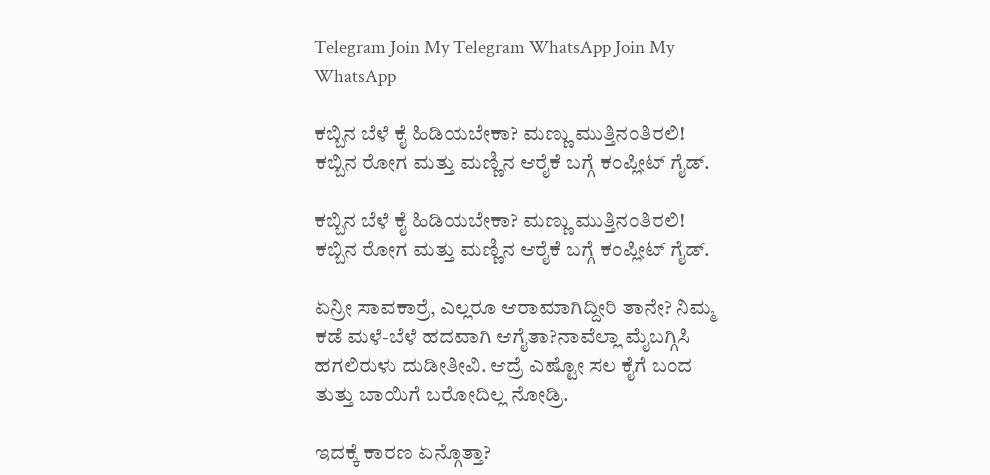Telegram Join My Telegram WhatsApp Join My WhatsApp

ಕಬ್ಬಿನ ಬೆಳೆ ಕೈ ಹಿಡಿಯಬೇಕಾ? ಮಣ್ಣು ಮುತ್ತಿನಂತಿರಲಿ! ಕಬ್ಬಿನ ರೋಗ ಮತ್ತು ಮಣ್ಣಿನ ಆರೈಕೆ ಬಗ್ಗೆ ಕಂಪ್ಲೀಟ್ ಗೈಡ್.

ಕಬ್ಬಿನ ಬೆಳೆ ಕೈ ಹಿಡಿಯಬೇಕಾ? ಮಣ್ಣು ಮುತ್ತಿನಂತಿರಲಿ! ಕಬ್ಬಿನ ರೋಗ ಮತ್ತು ಮಣ್ಣಿನ ಆರೈಕೆ ಬಗ್ಗೆ ಕಂಪ್ಲೀಟ್ ಗೈಡ್.

ಏನ್ರೀ ಸಾವಕಾರ್ರೆ, ಎಲ್ಲರೂ ಆರಾಮಾಗಿದ್ದೀರಿ ತಾನೇ? ನಿಮ್ಮ ಕಡೆ ಮಳೆ-ಬೆಳೆ ಹದವಾಗಿ ಆಗೈತಾ?ನಾವೆಲ್ಲಾ ಮೈಬಗ್ಗಿಸಿ ಹಗಲಿರುಳು ದುಡೀತೀವಿ. ಆದ್ರೆ ಎಷ್ಟೋ ಸಲ ಕೈಗೆ ಬಂದ ತುತ್ತು ಬಾಯಿಗೆ ಬರೋದಿಲ್ಲ ನೋಡ್ರಿ.

ಇದಕ್ಕೆ ಕಾರಣ ಏನ್ಗೊತ್ತಾ?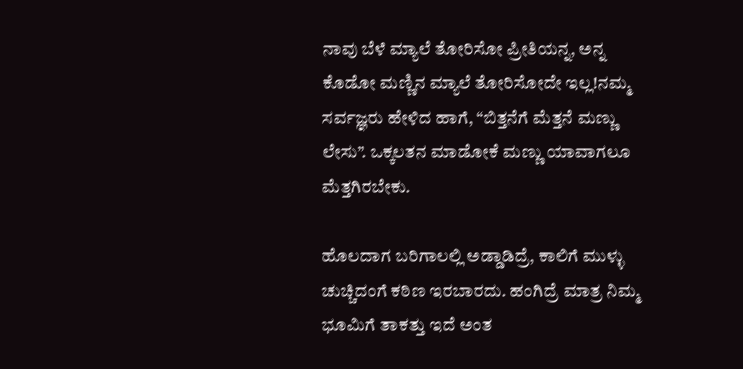ನಾವು ಬೆಳೆ ಮ್ಯಾಲೆ ತೋರಿಸೋ ಪ್ರೀತಿಯನ್ನ, ಅನ್ನ ಕೊಡೋ ಮಣ್ಣಿನ ಮ್ಯಾಲೆ ತೋರಿಸೋದೇ ಇಲ್ಲ!ನಮ್ಮ ಸರ್ವಜ್ಞರು ಹೇಳಿದ ಹಾಗೆ, “ಬಿತ್ತನೆಗೆ ಮೆತ್ತನೆ ಮಣ್ಣು ಲೇಸು”. ಒಕ್ಕಲತನ ಮಾಡೋಕೆ ಮಣ್ಣು ಯಾವಾಗಲೂ ಮೆತ್ತಗಿರಬೇಕು.

ಹೊಲದಾಗ ಬರಿಗಾಲಲ್ಲಿ ಅಡ್ಡಾಡಿದ್ರೆ, ಕಾಲಿಗೆ ಮುಳ್ಳು ಚುಚ್ಚಿದಂಗೆ ಕಠಿಣ ಇರಬಾರದು. ಹಂಗಿದ್ರೆ ಮಾತ್ರ ನಿಮ್ಮ ಭೂಮಿಗೆ ತಾಕತ್ತು ಇದೆ ಅಂತ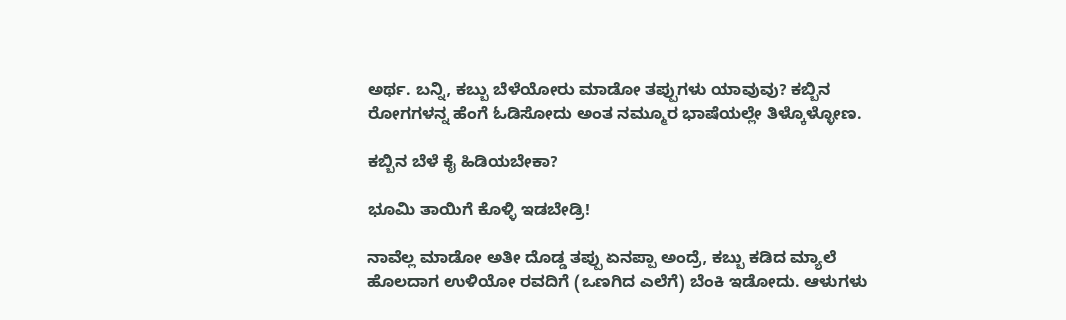ಅರ್ಥ. ಬನ್ನಿ, ಕಬ್ಬು ಬೆಳೆಯೋರು ಮಾಡೋ ತಪ್ಪುಗಳು ಯಾವುವು? ಕಬ್ಬಿನ ರೋಗಗಳನ್ನ ಹೆಂಗೆ ಓಡಿಸೋದು ಅಂತ ನಮ್ಮೂರ ಭಾಷೆಯಲ್ಲೇ ತಿಳ್ಕೊಳ್ಳೋಣ.

ಕಬ್ಬಿನ ಬೆಳೆ ಕೈ ಹಿಡಿಯಬೇಕಾ?

ಭೂಮಿ ತಾಯಿಗೆ ಕೊಳ್ಳಿ ಇಡಬೇಡ್ರಿ!

ನಾವೆಲ್ಲ ಮಾಡೋ ಅತೀ ದೊಡ್ಡ ತಪ್ಪು ಏನಪ್ಪಾ ಅಂದ್ರೆ, ಕಬ್ಬು ಕಡಿದ ಮ್ಯಾಲೆ ಹೊಲದಾಗ ಉಳಿಯೋ ರವದಿಗೆ (ಒಣಗಿದ ಎಲೆಗೆ) ಬೆಂಕಿ ಇಡೋದು. ಆಳುಗಳು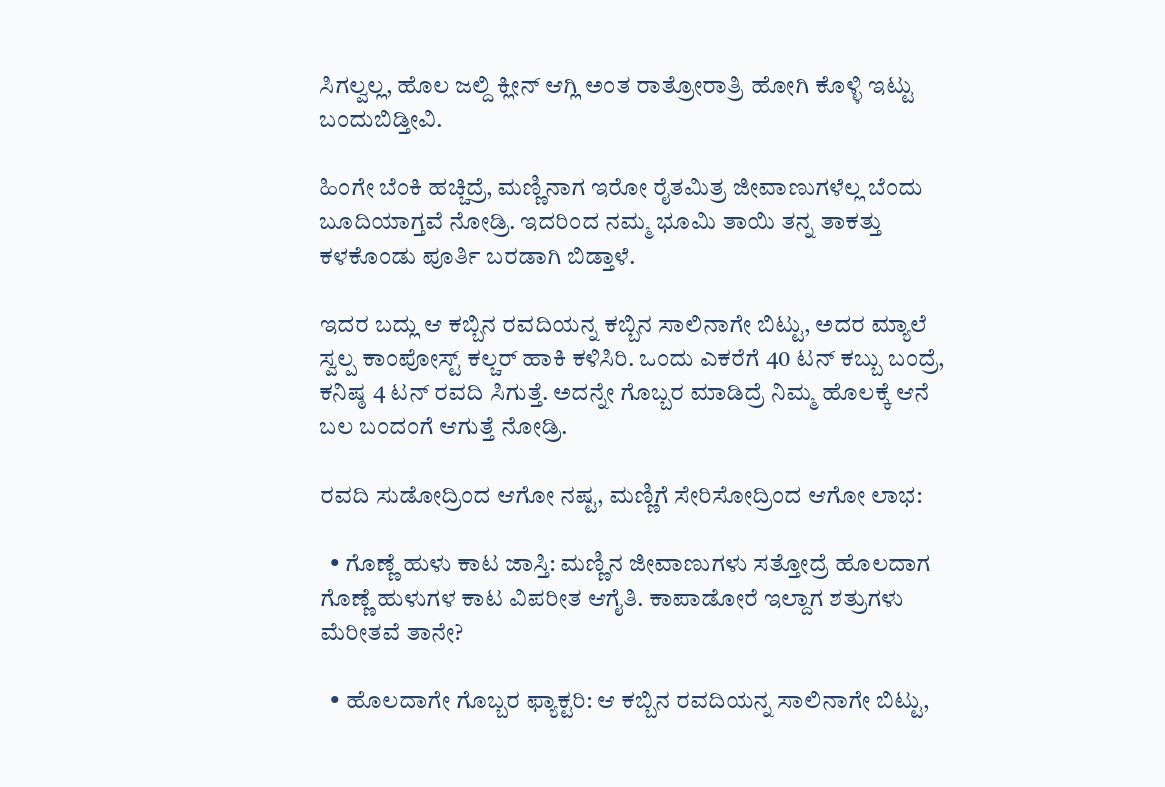ಸಿಗಲ್ವಲ್ಲ, ಹೊಲ ಜಲ್ದಿ ಕ್ಲೀನ್ ಆಗ್ಲಿ ಅಂತ ರಾತ್ರೋರಾತ್ರಿ ಹೋಗಿ ಕೊಳ್ಳಿ ಇಟ್ಟು ಬಂದುಬಿಡ್ತೀವಿ.

ಹಿಂಗೇ ಬೆಂಕಿ ಹಚ್ಚಿದ್ರೆ, ಮಣ್ಣಿನಾಗ ಇರೋ ರೈತಮಿತ್ರ ಜೀವಾಣುಗಳೆಲ್ಲ ಬೆಂದು ಬೂದಿಯಾಗ್ತವೆ ನೋಡ್ರಿ. ಇದರಿಂದ ನಮ್ಮ ಭೂಮಿ ತಾಯಿ ತನ್ನ ತಾಕತ್ತು ಕಳಕೊಂಡು ಪೂರ್ತಿ ಬರಡಾಗಿ ಬಿಡ್ತಾಳೆ.

ಇದರ ಬದ್ಲು ಆ ಕಬ್ಬಿನ ರವದಿಯನ್ನ ಕಬ್ಬಿನ ಸಾಲಿನಾಗೇ ಬಿಟ್ಟು, ಅದರ ಮ್ಯಾಲೆ ಸ್ವಲ್ಪ ಕಾಂಪೋಸ್ಟ್ ಕಲ್ಚರ್ ಹಾಕಿ ಕಳಿಸಿರಿ. ಒಂದು ಎಕರೆಗೆ 40 ಟನ್ ಕಬ್ಬು ಬಂದ್ರೆ, ಕನಿಷ್ಠ 4 ಟನ್ ರವದಿ ಸಿಗುತ್ತೆ. ಅದನ್ನೇ ಗೊಬ್ಬರ ಮಾಡಿದ್ರೆ ನಿಮ್ಮ ಹೊಲಕ್ಕೆ ಆನೆ ಬಲ ಬಂದಂಗೆ ಆಗುತ್ತೆ ನೋಡ್ರಿ.

ರವದಿ ಸುಡೋದ್ರಿಂದ ಆಗೋ ನಷ್ಟ, ಮಣ್ಣಿಗೆ ಸೇರಿಸೋದ್ರಿಂದ ಆಗೋ ಲಾಭ:

  • ಗೊಣ್ಣೆ ಹುಳು ಕಾಟ ಜಾಸ್ತಿ: ಮಣ್ಣಿನ ಜೀವಾಣುಗಳು ಸತ್ತೋದ್ರೆ ಹೊಲದಾಗ ಗೊಣ್ಣೆ ಹುಳುಗಳ ಕಾಟ ವಿಪರೀತ ಆಗೈತಿ. ಕಾಪಾಡೋರೆ ಇಲ್ದಾಗ ಶತ್ರುಗಳು ಮೆರೀತವೆ ತಾನೇ?

  • ಹೊಲದಾಗೇ ಗೊಬ್ಬರ ಫ್ಯಾಕ್ಟರಿ: ಆ ಕಬ್ಬಿನ ರವದಿಯನ್ನ ಸಾಲಿನಾಗೇ ಬಿಟ್ಟು,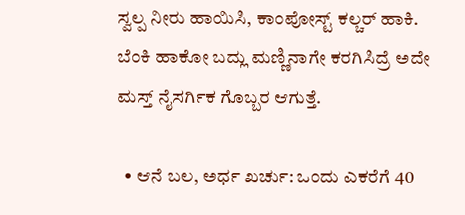ಸ್ವಲ್ಪ ನೀರು ಹಾಯಿಸಿ, ಕಾಂಪೋಸ್ಟ್ ಕಲ್ಚರ್ ಹಾಕಿ. ಬೆಂಕಿ ಹಾಕೋ ಬದ್ಲು ಮಣ್ಣಿನಾಗೇ ಕರಗಿಸಿದ್ರೆ ಅದೇ ಮಸ್ತ್ ನೈಸರ್ಗಿಕ ಗೊಬ್ಬರ ಆಗುತ್ತೆ.

  • ಆನೆ ಬಲ, ಅರ್ಧ ಖರ್ಚು: ಒಂದು ಎಕರೆಗೆ 40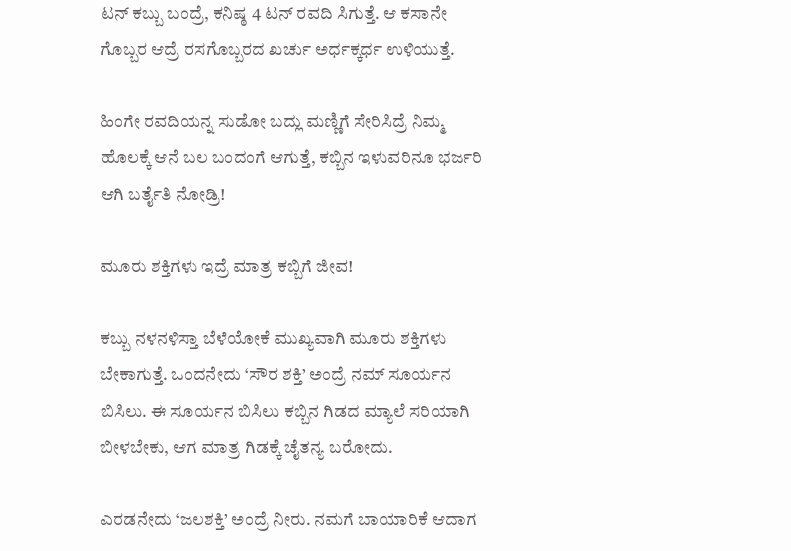ಟನ್ ಕಬ್ಬು ಬಂದ್ರೆ, ಕನಿಷ್ಠ 4 ಟನ್ ರವದಿ ಸಿಗುತ್ತೆ. ಆ ಕಸಾನೇ ಗೊಬ್ಬರ ಆದ್ರೆ ರಸಗೊಬ್ಬರದ ಖರ್ಚು ಅರ್ಧಕ್ಕರ್ಧ ಉಳಿಯುತ್ತೆ.

ಹಿಂಗೇ ರವದಿಯನ್ನ ಸುಡೋ ಬದ್ಲು ಮಣ್ಣಿಗೆ ಸೇರಿಸಿದ್ರೆ ನಿಮ್ಮ ಹೊಲಕ್ಕೆ ಆನೆ ಬಲ ಬಂದಂಗೆ ಆಗುತ್ತೆ, ಕಬ್ಬಿನ ಇಳುವರಿನೂ ಭರ್ಜರಿ ಆಗಿ ಬರ್ತೈತಿ ನೋಡ್ರಿ!

ಮೂರು ಶಕ್ತಿಗಳು ಇದ್ರೆ ಮಾತ್ರ ಕಬ್ಬಿಗೆ ಜೀವ!

ಕಬ್ಬು ನಳನಳಿಸ್ತಾ ಬೆಳೆಯೋಕೆ ಮುಖ್ಯವಾಗಿ ಮೂರು ಶಕ್ತಿಗಳು ಬೇಕಾಗುತ್ತೆ. ಒಂದನೇದು ‘ಸೌರ ಶಕ್ತಿ’ ಅಂದ್ರೆ ನಮ್ ಸೂರ್ಯನ ಬಿಸಿಲು. ಈ ಸೂರ್ಯನ ಬಿಸಿಲು ಕಬ್ಬಿನ ಗಿಡದ ಮ್ಯಾಲೆ ಸರಿಯಾಗಿ ಬೀಳಬೇಕು, ಆಗ ಮಾತ್ರ ಗಿಡಕ್ಕೆ ಚೈತನ್ಯ ಬರೋದು.

ಎರಡನೇದು ‘ಜಲಶಕ್ತಿ’ ಅಂದ್ರೆ ನೀರು. ನಮಗೆ ಬಾಯಾರಿಕೆ ಆದಾಗ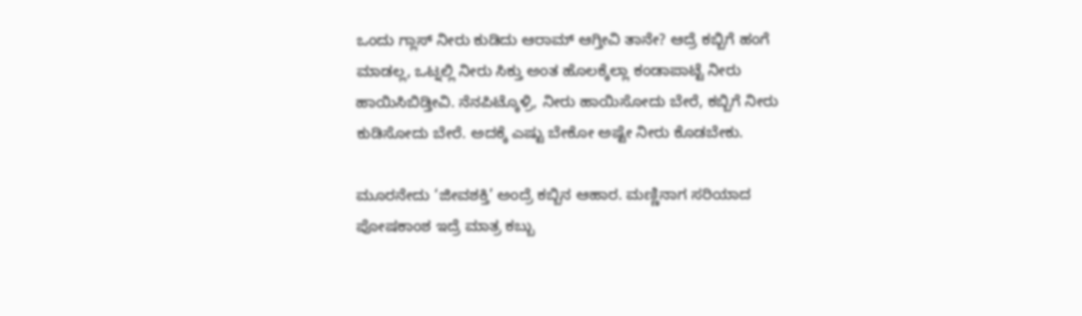ಒಂದು ಗ್ಲಾಸ್ ನೀರು ಕುಡಿದು ಆರಾಮ್ ಆಗ್ತೀವಿ ತಾನೇ? ಆದ್ರೆ ಕಬ್ಬಿಗೆ ಹಂಗೆ ಮಾಡಲ್ಲ, ಒಟ್ನಲ್ಲಿ ನೀರು ಸಿಕ್ತು ಅಂತ ಹೊಲಕ್ಕೆಲ್ಲಾ ಕಂಡಾಪಾಟ್ಟೆ ನೀರು ಹಾಯಿಸಿಬಿಡ್ತೀವಿ. ನೆನಪಿಟ್ಕೊಳ್ರಿ, ನೀರು ಹಾಯಿಸೋದು ಬೇರೆ, ಕಬ್ಬಿಗೆ ನೀರು ಕುಡಿಸೋದು ಬೇರೆ. ಅದಕ್ಕೆ ಎಷ್ಟು ಬೇಕೋ ಅಷ್ಟೇ ನೀರು ಕೊಡಬೇಕು.

ಮೂರನೇದು ‘ಜೀವಶಕ್ತಿ’ ಅಂದ್ರೆ ಕಬ್ಬಿನ ಆಹಾರ. ಮಣ್ಣಿನಾಗ ಸರಿಯಾದ ಪೋಷಕಾಂಶ ಇದ್ರೆ ಮಾತ್ರ ಕಬ್ಬು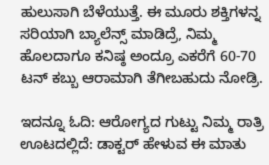ಹುಲುಸಾಗಿ ಬೆಳೆಯುತ್ತೆ. ಈ ಮೂರು ಶಕ್ತಿಗಳನ್ನ ಸರಿಯಾಗಿ ಬ್ಯಾಲೆನ್ಸ್ ಮಾಡಿದ್ರೆ, ನಿಮ್ಮ ಹೊಲದಾಗೂ ಕನಿಷ್ಠ ಅಂದ್ರೂ ಎಕರೆಗೆ 60-70 ಟನ್ ಕಬ್ಬು ಆರಾಮಾಗಿ ತೆಗೀಬಹುದು ನೋಡ್ರಿ.

ಇದನ್ನೂ ಓದಿ: ಆರೋಗ್ಯದ ಗುಟ್ಟು ನಿಮ್ಮ ರಾತ್ರಿ ಊಟದಲ್ಲಿದೆ: ಡಾಕ್ಟರ್ ಹೇಳುವ ಈ ಮಾತು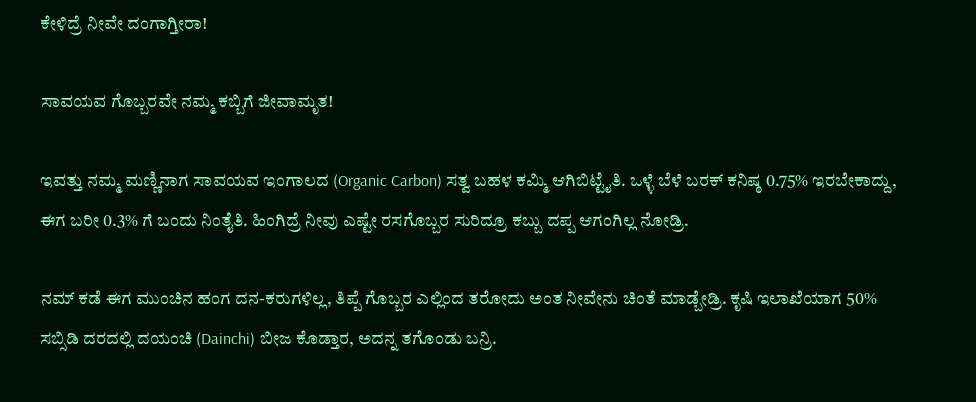ಕೇಳಿದ್ರೆ ನೀವೇ ದಂಗಾಗ್ತೀರಾ!

ಸಾವಯವ ಗೊಬ್ಬರವೇ ನಮ್ಮ ಕಬ್ಬಿಗೆ ಜೀವಾಮೃತ!

ಇವತ್ತು ನಮ್ಮ ಮಣ್ಣಿನಾಗ ಸಾವಯವ ಇಂಗಾಲದ (Organic Carbon) ಸತ್ವ ಬಹಳ ಕಮ್ಮಿ ಆಗಿಬಿಟ್ಟೈತಿ. ಒಳ್ಳೆ ಬೆಳೆ ಬರಕ್ ಕನಿಷ್ಠ 0.75% ಇರಬೇಕಾದ್ದು, ಈಗ ಬರೀ 0.3% ಗೆ ಬಂದು ನಿಂತೈತಿ. ಹಿಂಗಿದ್ರೆ ನೀವು ಎಷ್ಟೇ ರಸಗೊಬ್ಬರ ಸುರಿದ್ರೂ ಕಬ್ಬು ದಪ್ಪ ಆಗಂಗಿಲ್ಲ ನೋಡ್ರಿ.

ನಮ್ ಕಡೆ ಈಗ ಮುಂಚಿನ ಹಂಗ ದನ-ಕರುಗಳಿಲ್ಲ, ತಿಪ್ಪೆ ಗೊಬ್ಬರ ಎಲ್ಲಿಂದ ತರೋದು ಅಂತ ನೀವೇನು ಚಿಂತೆ ಮಾಡ್ಬೇಡ್ರಿ. ಕೃಷಿ ಇಲಾಖೆಯಾಗ 50% ಸಬ್ಸಿಡಿ ದರದಲ್ಲಿ ದಯಂಚಿ (Dainchi) ಬೀಜ ಕೊಡ್ತಾರ, ಅದನ್ನ ತಗೊಂಡು ಬನ್ರಿ.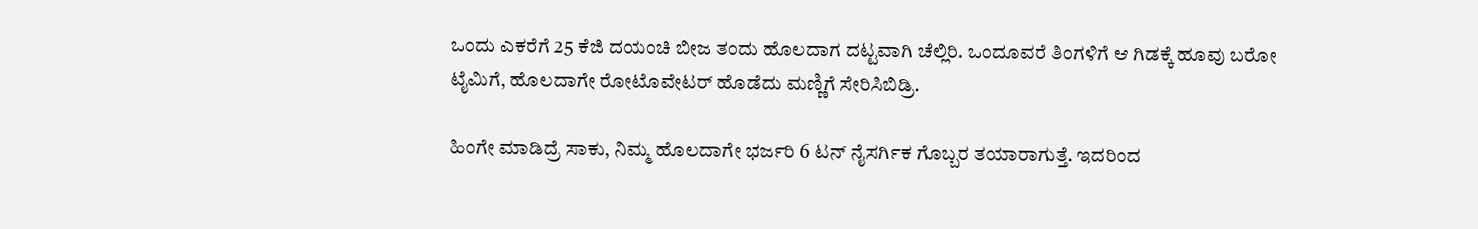ಒಂದು ಎಕರೆಗೆ 25 ಕೆಜಿ ದಯಂಚಿ ಬೀಜ ತಂದು ಹೊಲದಾಗ ದಟ್ಟವಾಗಿ ಚೆಲ್ಲಿರಿ. ಒಂದೂವರೆ ತಿಂಗಳಿಗೆ ಆ ಗಿಡಕ್ಕೆ ಹೂವು ಬರೋ ಟೈಮಿಗೆ, ಹೊಲದಾಗೇ ರೋಟೊವೇಟರ್ ಹೊಡೆದು ಮಣ್ಣಿಗೆ ಸೇರಿಸಿಬಿಡ್ರಿ.

ಹಿಂಗೇ ಮಾಡಿದ್ರೆ ಸಾಕು, ನಿಮ್ಮ ಹೊಲದಾಗೇ ಭರ್ಜರಿ 6 ಟನ್ ನೈಸರ್ಗಿಕ ಗೊಬ್ಬರ ತಯಾರಾಗುತ್ತೆ. ಇದರಿಂದ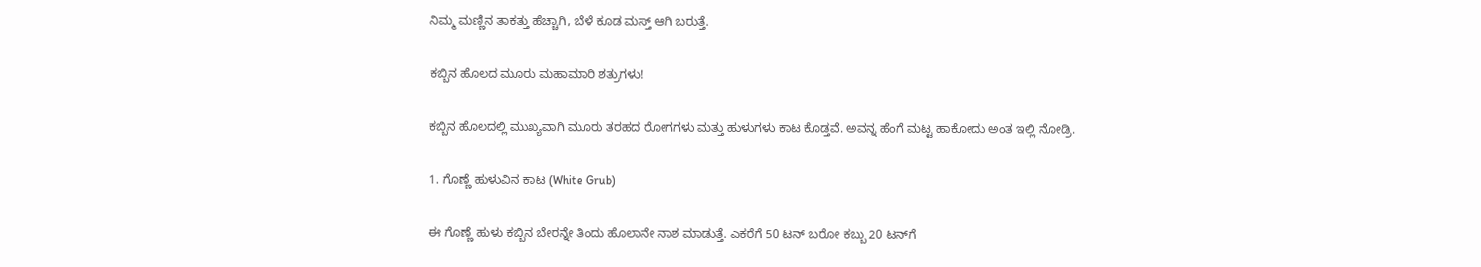ನಿಮ್ಮ ಮಣ್ಣಿನ ತಾಕತ್ತು ಹೆಚ್ಚಾಗಿ, ಬೆಳೆ ಕೂಡ ಮಸ್ತ್ ಆಗಿ ಬರುತ್ತೆ.

ಕಬ್ಬಿನ ಹೊಲದ ಮೂರು ಮಹಾಮಾರಿ ಶತ್ರುಗಳು!

ಕಬ್ಬಿನ ಹೊಲದಲ್ಲಿ ಮುಖ್ಯವಾಗಿ ಮೂರು ತರಹದ ರೋಗಗಳು ಮತ್ತು ಹುಳುಗಳು ಕಾಟ ಕೊಡ್ತವೆ. ಅವನ್ನ ಹೆಂಗೆ ಮಟ್ಟ ಹಾಕೋದು ಅಂತ ಇಲ್ಲಿ ನೋಡ್ರಿ.

1. ಗೊಣ್ಣೆ ಹುಳುವಿನ ಕಾಟ (White Grub)

ಈ ಗೊಣ್ಣೆ ಹುಳು ಕಬ್ಬಿನ ಬೇರನ್ನೇ ತಿಂದು ಹೊಲಾನೇ ನಾಶ ಮಾಡುತ್ತೆ. ಎಕರೆಗೆ 50 ಟನ್ ಬರೋ ಕಬ್ಬು 20 ಟನ್‌ಗೆ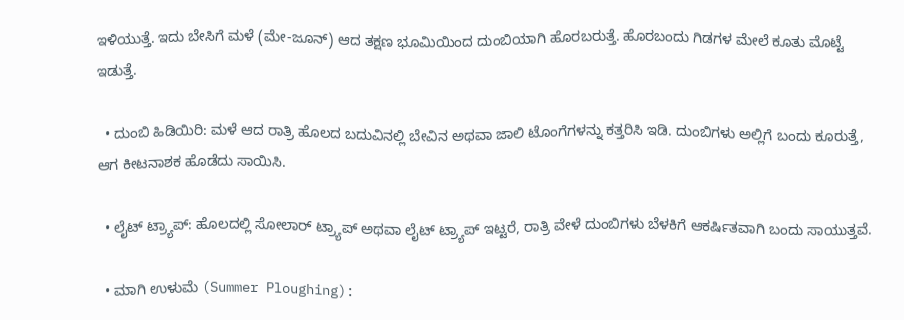ಇಳಿಯುತ್ತೆ. ಇದು ಬೇಸಿಗೆ ಮಳೆ (ಮೇ-ಜೂನ್) ಆದ ತಕ್ಷಣ ಭೂಮಿಯಿಂದ ದುಂಬಿಯಾಗಿ ಹೊರಬರುತ್ತೆ. ಹೊರಬಂದು ಗಿಡಗಳ ಮೇಲೆ ಕೂತು ಮೊಟ್ಟೆ ಇಡುತ್ತೆ.

  • ದುಂಬಿ ಹಿಡಿಯಿರಿ: ಮಳೆ ಆದ ರಾತ್ರಿ ಹೊಲದ ಬದುವಿನಲ್ಲಿ ಬೇವಿನ ಅಥವಾ ಜಾಲಿ ಟೊಂಗೆಗಳನ್ನು ಕತ್ತರಿಸಿ ಇಡಿ. ದುಂಬಿಗಳು ಅಲ್ಲಿಗೆ ಬಂದು ಕೂರುತ್ತೆ, ಆಗ ಕೀಟನಾಶಕ ಹೊಡೆದು ಸಾಯಿಸಿ.

  • ಲೈಟ್ ಟ್ರ್ಯಾಪ್: ಹೊಲದಲ್ಲಿ ಸೋಲಾರ್ ಟ್ರ್ಯಾಪ್ ಅಥವಾ ಲೈಟ್ ಟ್ರ್ಯಾಪ್ ಇಟ್ಟರೆ, ರಾತ್ರಿ ವೇಳೆ ದುಂಬಿಗಳು ಬೆಳಕಿಗೆ ಆಕರ್ಷಿತವಾಗಿ ಬಂದು ಸಾಯುತ್ತವೆ.

  • ಮಾಗಿ ಉಳುಮೆ (Summer Ploughing):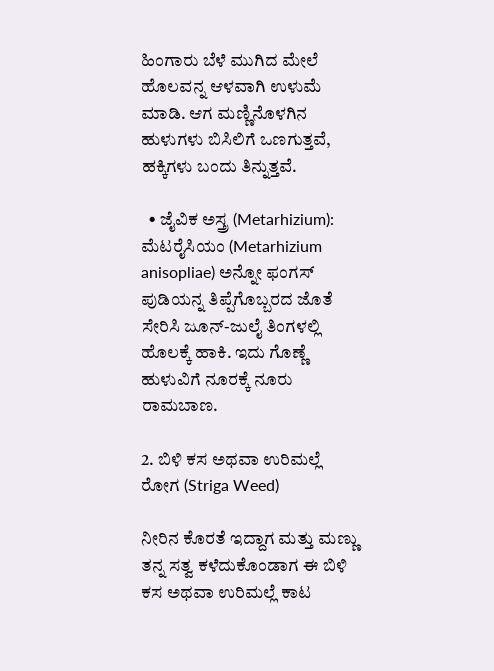ಹಿಂಗಾರು ಬೆಳೆ ಮುಗಿದ ಮೇಲೆ ಹೊಲವನ್ನ ಆಳವಾಗಿ ಉಳುಮೆ ಮಾಡಿ. ಆಗ ಮಣ್ಣಿನೊಳಗಿನ ಹುಳುಗಳು ಬಿಸಿಲಿಗೆ ಒಣಗುತ್ತವೆ, ಹಕ್ಕಿಗಳು ಬಂದು ತಿನ್ನುತ್ತವೆ.

  • ಜೈವಿಕ ಅಸ್ತ್ರ (Metarhizium): ಮೆಟರೈಸಿಯಂ (Metarhizium anisopliae) ಅನ್ನೋ ಫಂಗಸ್ ಪುಡಿಯನ್ನ ತಿಪ್ಪೆಗೊಬ್ಬರದ ಜೊತೆ ಸೇರಿಸಿ ಜೂನ್-ಜುಲೈ ತಿಂಗಳಲ್ಲಿ ಹೊಲಕ್ಕೆ ಹಾಕಿ. ಇದು ಗೊಣ್ಣೆ ಹುಳುವಿಗೆ ನೂರಕ್ಕೆ ನೂರು ರಾಮಬಾಣ.

2. ಬಿಳಿ ಕಸ ಅಥವಾ ಉರಿಮಲ್ಲೆ ರೋಗ (Striga Weed)

ನೀರಿನ ಕೊರತೆ ಇದ್ದಾಗ ಮತ್ತು ಮಣ್ಣು ತನ್ನ ಸತ್ವ ಕಳೆದುಕೊಂಡಾಗ ಈ ಬಿಳಿ ಕಸ ಅಥವಾ ಉರಿಮಲ್ಲೆ ಕಾಟ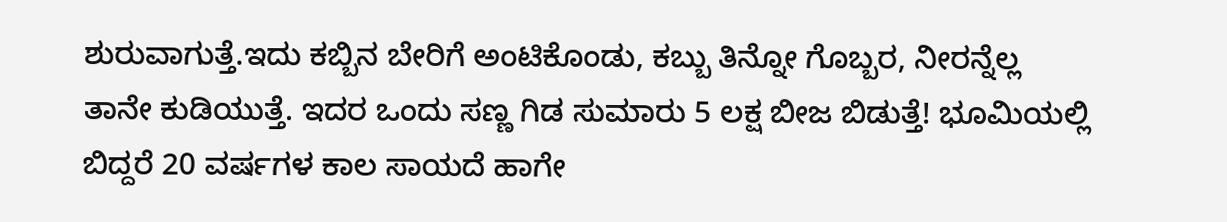ಶುರುವಾಗುತ್ತೆ.ಇದು ಕಬ್ಬಿನ ಬೇರಿಗೆ ಅಂಟಿಕೊಂಡು, ಕಬ್ಬು ತಿನ್ನೋ ಗೊಬ್ಬರ, ನೀರನ್ನೆಲ್ಲ ತಾನೇ ಕುಡಿಯುತ್ತೆ. ಇದರ ಒಂದು ಸಣ್ಣ ಗಿಡ ಸುಮಾರು 5 ಲಕ್ಷ ಬೀಜ ಬಿಡುತ್ತೆ! ಭೂಮಿಯಲ್ಲಿ ಬಿದ್ದರೆ 20 ವರ್ಷಗಳ ಕಾಲ ಸಾಯದೆ ಹಾಗೇ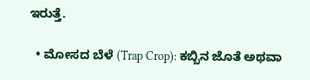ಇರುತ್ತೆ.

  • ಮೋಸದ ಬೆಳೆ (Trap Crop): ಕಬ್ಬಿನ ಜೊತೆ ಅಥವಾ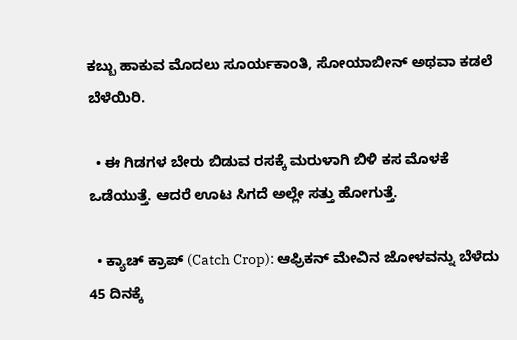ಕಬ್ಬು ಹಾಕುವ ಮೊದಲು ಸೂರ್ಯಕಾಂತಿ, ಸೋಯಾಬೀನ್ ಅಥವಾ ಕಡಲೆ ಬೆಳೆಯಿರಿ.

  • ಈ ಗಿಡಗಳ ಬೇರು ಬಿಡುವ ರಸಕ್ಕೆ ಮರುಳಾಗಿ ಬಿಳಿ ಕಸ ಮೊಳಕೆ ಒಡೆಯುತ್ತೆ. ಆದರೆ ಊಟ ಸಿಗದೆ ಅಲ್ಲೇ ಸತ್ತು ಹೋಗುತ್ತೆ.

  • ಕ್ಯಾಚ್ ಕ್ರಾಪ್ (Catch Crop): ಆಫ್ರಿಕನ್ ಮೇವಿನ ಜೋಳವನ್ನು ಬೆಳೆದು 45 ದಿನಕ್ಕೆ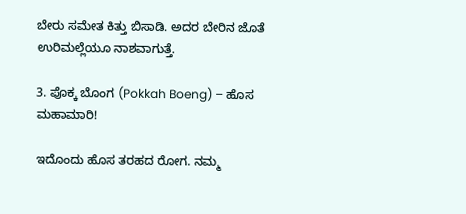ಬೇರು ಸಮೇತ ಕಿತ್ತು ಬಿಸಾಡಿ. ಅದರ ಬೇರಿನ ಜೊತೆ ಉರಿಮಲ್ಲೆಯೂ ನಾಶವಾಗುತ್ತೆ.

3. ಪೊಕ್ಕ ಬೊಂಗ (Pokkah Boeng) – ಹೊಸ ಮಹಾಮಾರಿ!

ಇದೊಂದು ಹೊಸ ತರಹದ ರೋಗ. ನಮ್ಮ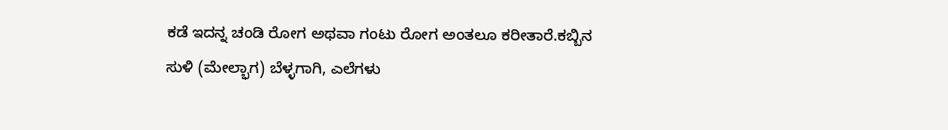ಕಡೆ ಇದನ್ನ ಚಂಡಿ ರೋಗ ಅಥವಾ ಗಂಟು ರೋಗ ಅಂತಲೂ ಕರೀತಾರೆ.ಕಬ್ಬಿನ ಸುಳಿ (ಮೇಲ್ಭಾಗ) ಬೆಳ್ಳಗಾಗಿ, ಎಲೆಗಳು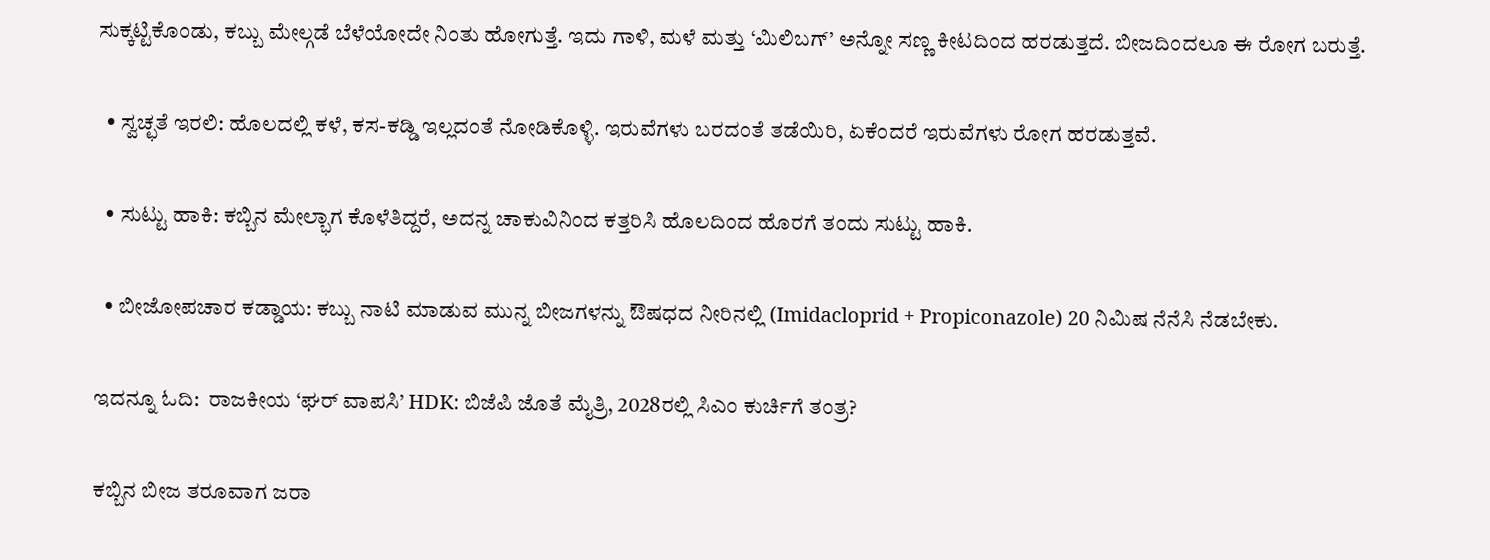ಸುಕ್ಕಟ್ಟಿಕೊಂಡು, ಕಬ್ಬು ಮೇಲ್ಗಡೆ ಬೆಳೆಯೋದೇ ನಿಂತು ಹೋಗುತ್ತೆ. ಇದು ಗಾಳಿ, ಮಳೆ ಮತ್ತು ‘ಮಿಲಿಬಗ್’ ಅನ್ನೋ ಸಣ್ಣ ಕೀಟದಿಂದ ಹರಡುತ್ತದೆ. ಬೀಜದಿಂದಲೂ ಈ ರೋಗ ಬರುತ್ತೆ.

  • ಸ್ವಚ್ಛತೆ ಇರಲಿ: ಹೊಲದಲ್ಲಿ ಕಳೆ, ಕಸ-ಕಡ್ಡಿ ಇಲ್ಲದಂತೆ ನೋಡಿಕೊಳ್ಳಿ. ಇರುವೆಗಳು ಬರದಂತೆ ತಡೆಯಿರಿ, ಏಕೆಂದರೆ ಇರುವೆಗಳು ರೋಗ ಹರಡುತ್ತವೆ.

  • ಸುಟ್ಟು ಹಾಕಿ: ಕಬ್ಬಿನ ಮೇಲ್ಭಾಗ ಕೊಳೆತಿದ್ದರೆ, ಅದನ್ನ ಚಾಕುವಿನಿಂದ ಕತ್ತರಿಸಿ ಹೊಲದಿಂದ ಹೊರಗೆ ತಂದು ಸುಟ್ಟು ಹಾಕಿ.

  • ಬೀಜೋಪಚಾರ ಕಡ್ಡಾಯ: ಕಬ್ಬು ನಾಟಿ ಮಾಡುವ ಮುನ್ನ ಬೀಜಗಳನ್ನು ಔಷಧದ ನೀರಿನಲ್ಲಿ (Imidacloprid + Propiconazole) 20 ನಿಮಿಷ ನೆನೆಸಿ ನೆಡಬೇಕು.

ಇದನ್ನೂ ಓದಿ:  ರಾಜಕೀಯ ‘ಘರ್ ವಾಪಸಿ’ HDK: ಬಿಜೆಪಿ ಜೊತೆ ಮೈತ್ರಿ, 2028ರಲ್ಲಿ ಸಿಎಂ ಕುರ್ಚಿಗೆ ತಂತ್ರ?

ಕಬ್ಬಿನ ಬೀಜ ತರೂವಾಗ ಜರಾ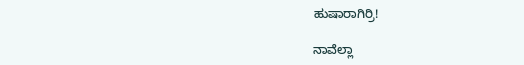ಹುಷಾರಾಗಿರ್ರಿ!

ನಾವೆಲ್ಲಾ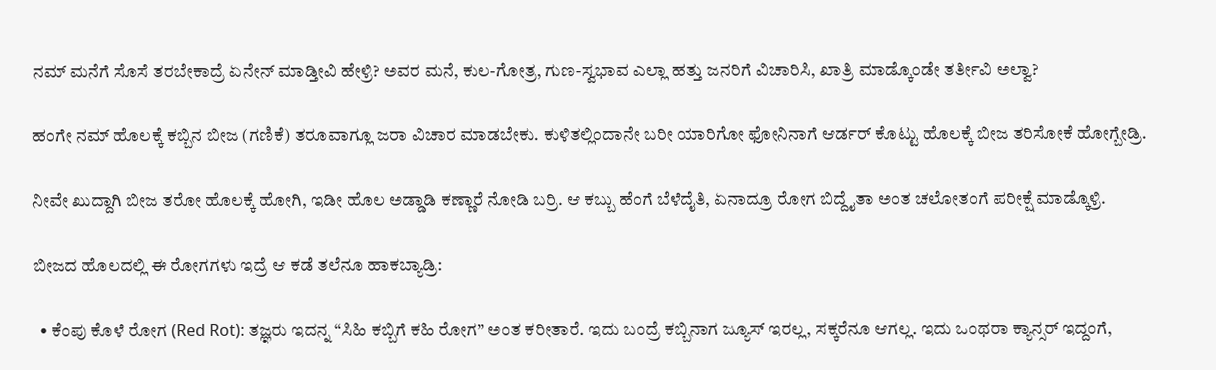ನಮ್ ಮನೆಗೆ ಸೊಸೆ ತರಬೇಕಾದ್ರೆ ಏನೇನ್ ಮಾಡ್ತೀವಿ ಹೇಳ್ರಿ? ಅವರ ಮನೆ, ಕುಲ-ಗೋತ್ರ, ಗುಣ-ಸ್ವಭಾವ ಎಲ್ಲಾ ಹತ್ತು ಜನರಿಗೆ ವಿಚಾರಿಸಿ, ಖಾತ್ರಿ ಮಾಡ್ಕೊಂಡೇ ತರ್ತೀವಿ ಅಲ್ವಾ?

ಹಂಗೇ ನಮ್ ಹೊಲಕ್ಕೆ ಕಬ್ಬಿನ ಬೀಜ (ಗಣಿಕೆ) ತರೂವಾಗ್ಲೂ ಜರಾ ವಿಚಾರ ಮಾಡಬೇಕು. ಕುಳಿತಲ್ಲಿಂದಾನೇ ಬರೀ ಯಾರಿಗೋ ಫೋನಿನಾಗೆ ಆರ್ಡರ್ ಕೊಟ್ಟು ಹೊಲಕ್ಕೆ ಬೀಜ ತರಿಸೋಕೆ ಹೋಗ್ಬೇಡ್ರಿ.

ನೀವೇ ಖುದ್ದಾಗಿ ಬೀಜ ತರೋ ಹೊಲಕ್ಕೆ ಹೋಗಿ, ಇಡೀ ಹೊಲ ಅಡ್ಡಾಡಿ ಕಣ್ಣಾರೆ ನೋಡಿ ಬರ್ರಿ. ಆ ಕಬ್ಬು ಹೆಂಗೆ ಬೆಳೆದೈತಿ, ಏನಾದ್ರೂ ರೋಗ ಬಿದ್ದೈತಾ ಅಂತ ಚಲೋತಂಗೆ ಪರೀಕ್ಷೆ ಮಾಡ್ಕೊಳ್ರಿ.

ಬೀಜದ ಹೊಲದಲ್ಲಿ ಈ ರೋಗಗಳು ಇದ್ರೆ ಆ ಕಡೆ ತಲೆನೂ ಹಾಕಬ್ಯಾಡ್ರಿ:

  • ಕೆಂಪು ಕೊಳೆ ರೋಗ (Red Rot): ತಜ್ಞರು ಇದನ್ನ “ಸಿಹಿ ಕಬ್ಬಿಗೆ ಕಹಿ ರೋಗ” ಅಂತ ಕರೀತಾರೆ. ಇದು ಬಂದ್ರೆ ಕಬ್ಬಿನಾಗ ಜ್ಯೂಸ್ ಇರಲ್ಲ, ಸಕ್ಕರೆನೂ ಆಗಲ್ಲ. ಇದು ಒಂಥರಾ ಕ್ಯಾನ್ಸರ್ ಇದ್ದಂಗೆ,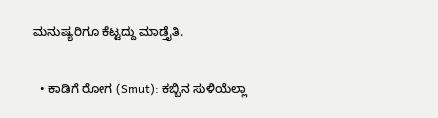ಮನುಷ್ಯರಿಗೂ ಕೆಟ್ಟದ್ದು ಮಾಡ್ತೈತಿ.

  • ಕಾಡಿಗೆ ರೋಗ (Smut): ಕಬ್ಬಿನ ಸುಳಿಯೆಲ್ಲಾ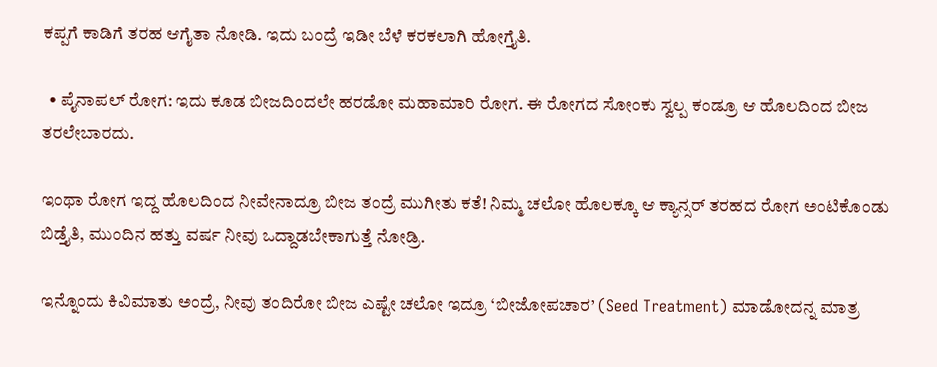ಕಪ್ಪಗೆ ಕಾಡಿಗೆ ತರಹ ಆಗೈತಾ ನೋಡಿ. ಇದು ಬಂದ್ರೆ ಇಡೀ ಬೆಳೆ ಕರಕಲಾಗಿ ಹೋಗ್ತೈತಿ.

  • ಪೈನಾಪಲ್ ರೋಗ: ಇದು ಕೂಡ ಬೀಜದಿಂದಲೇ ಹರಡೋ ಮಹಾಮಾರಿ ರೋಗ. ಈ ರೋಗದ ಸೋಂಕು ಸ್ವಲ್ಪ ಕಂಡ್ರೂ ಆ ಹೊಲದಿಂದ ಬೀಜ ತರಲೇಬಾರದು.

ಇಂಥಾ ರೋಗ ಇದ್ದ ಹೊಲದಿಂದ ನೀವೇನಾದ್ರೂ ಬೀಜ ತಂದ್ರೆ ಮುಗೀತು ಕತೆ! ನಿಮ್ಮ ಚಲೋ ಹೊಲಕ್ಕೂ ಆ ಕ್ಯಾನ್ಸರ್ ತರಹದ ರೋಗ ಅಂಟಿಕೊಂಡು ಬಿಡ್ತೈತಿ, ಮುಂದಿನ ಹತ್ತು ವರ್ಷ ನೀವು ಒದ್ದಾಡಬೇಕಾಗುತ್ತೆ ನೋಡ್ರಿ.

ಇನ್ನೊಂದು ಕಿವಿಮಾತು ಅಂದ್ರೆ, ನೀವು ತಂದಿರೋ ಬೀಜ ಎಷ್ಟೇ ಚಲೋ ಇದ್ರೂ ‘ಬೀಜೋಪಚಾರ’ (Seed Treatment) ಮಾಡೋದನ್ನ ಮಾತ್ರ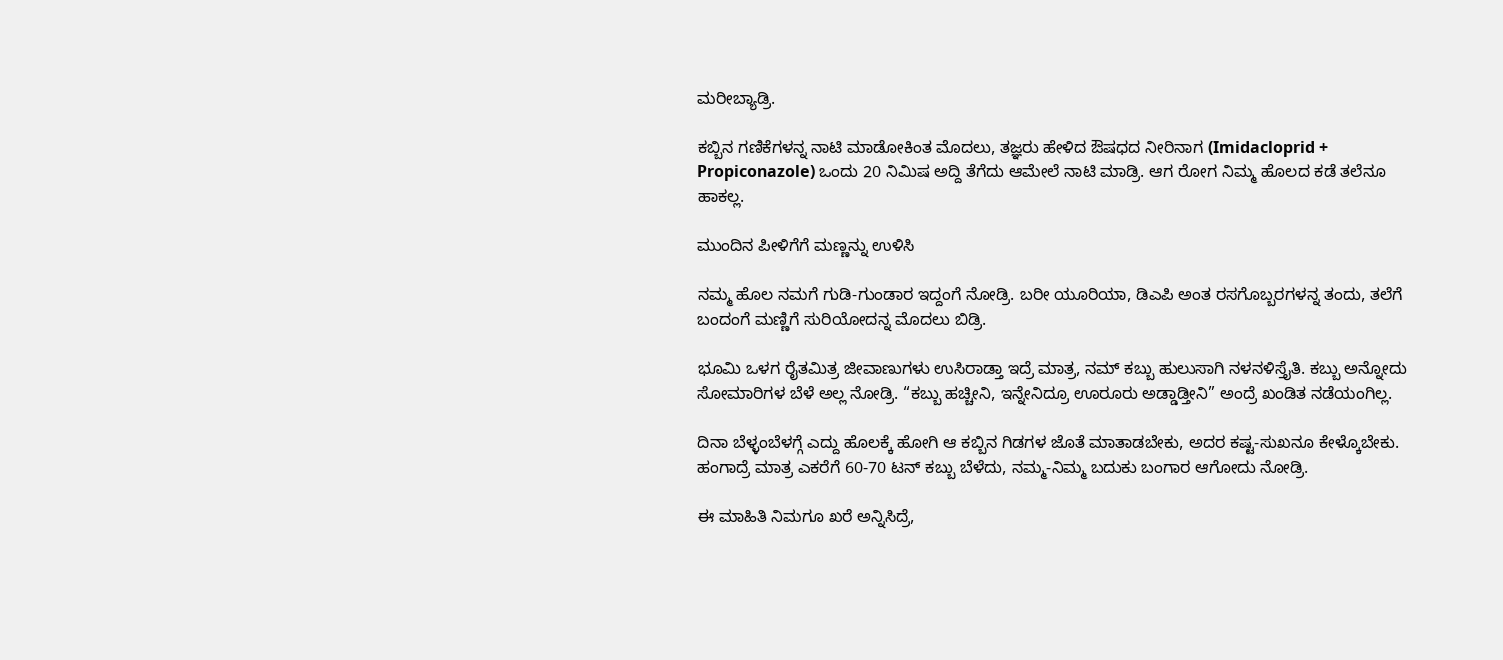ಮರೀಬ್ಯಾಡ್ರಿ.

ಕಬ್ಬಿನ ಗಣಿಕೆಗಳನ್ನ ನಾಟಿ ಮಾಡೋಕಿಂತ ಮೊದಲು, ತಜ್ಞರು ಹೇಳಿದ ಔಷಧದ ನೀರಿನಾಗ (Imidacloprid + Propiconazole) ಒಂದು 20 ನಿಮಿಷ ಅದ್ದಿ ತೆಗೆದು ಆಮೇಲೆ ನಾಟಿ ಮಾಡ್ರಿ. ಆಗ ರೋಗ ನಿಮ್ಮ ಹೊಲದ ಕಡೆ ತಲೆನೂ ಹಾಕಲ್ಲ.

ಮುಂದಿನ ಪೀಳಿಗೆಗೆ ಮಣ್ಣನ್ನು ಉಳಿಸಿ

ನಮ್ಮ ಹೊಲ ನಮಗೆ ಗುಡಿ-ಗುಂಡಾರ ಇದ್ದಂಗೆ ನೋಡ್ರಿ. ಬರೀ ಯೂರಿಯಾ, ಡಿಎಪಿ ಅಂತ ರಸಗೊಬ್ಬರಗಳನ್ನ ತಂದು, ತಲೆಗೆ ಬಂದಂಗೆ ಮಣ್ಣಿಗೆ ಸುರಿಯೋದನ್ನ ಮೊದಲು ಬಿಡ್ರಿ.

ಭೂಮಿ ಒಳಗ ರೈತಮಿತ್ರ ಜೀವಾಣುಗಳು ಉಸಿರಾಡ್ತಾ ಇದ್ರೆ ಮಾತ್ರ, ನಮ್ ಕಬ್ಬು ಹುಲುಸಾಗಿ ನಳನಳಿಸ್ತೈತಿ. ಕಬ್ಬು ಅನ್ನೋದು ಸೋಮಾರಿಗಳ ಬೆಳೆ ಅಲ್ಲ ನೋಡ್ರಿ. “ಕಬ್ಬು ಹಚ್ಚೀನಿ, ಇನ್ನೇನಿದ್ರೂ ಊರೂರು ಅಡ್ಡಾಡ್ತೀನಿ” ಅಂದ್ರೆ ಖಂಡಿತ ನಡೆಯಂಗಿಲ್ಲ.

ದಿನಾ ಬೆಳ್ಳಂಬೆಳಗ್ಗೆ ಎದ್ದು ಹೊಲಕ್ಕೆ ಹೋಗಿ ಆ ಕಬ್ಬಿನ ಗಿಡಗಳ ಜೊತೆ ಮಾತಾಡಬೇಕು, ಅದರ ಕಷ್ಟ-ಸುಖನೂ ಕೇಳ್ಕೊಬೇಕು. ಹಂಗಾದ್ರೆ ಮಾತ್ರ ಎಕರೆಗೆ 60-70 ಟನ್ ಕಬ್ಬು ಬೆಳೆದು, ನಮ್ಮ-ನಿಮ್ಮ ಬದುಕು ಬಂಗಾರ ಆಗೋದು ನೋಡ್ರಿ.

ಈ ಮಾಹಿತಿ ನಿಮಗೂ ಖರೆ ಅನ್ನಿಸಿದ್ರೆ,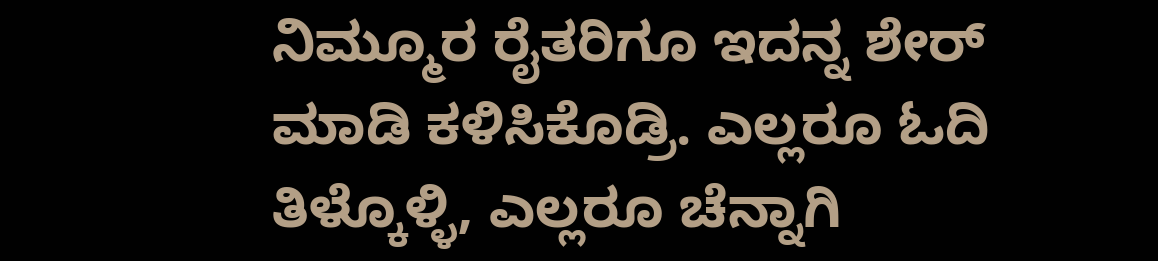ನಿಮ್ಮೂರ ರೈತರಿಗೂ ಇದನ್ನ ಶೇರ್ ಮಾಡಿ ಕಳಿಸಿಕೊಡ್ರಿ. ಎಲ್ಲರೂ ಓದಿ ತಿಳ್ಕೊಳ್ಳಿ, ಎಲ್ಲರೂ ಚೆನ್ನಾಗಿ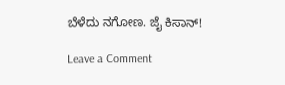ಬೆಳೆದು ನಗೋಣ. ಜೈ ಕಿಸಾನ್!

Leave a Comment